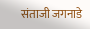संताजी जगनाडे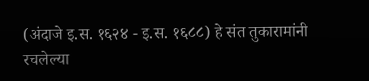(अंदाजे इ.स. १६२४ - इ.स. १६८८) हे संत तुकारामांनी रचलेल्या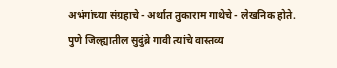अभंगांच्या संग्रहाचे - अर्थात तुकाराम गाथेचे - लेखनिक होते. पुणे जिल्ह्यातील सुदुंब्रे गावी त्यांचे वास्तव्य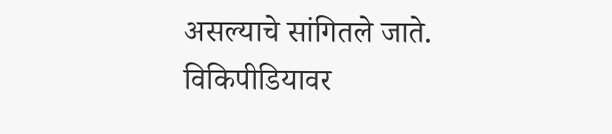असल्याचे सांगितले जाते.
विकिपीडियावर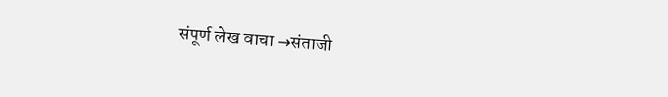संपूर्ण लेख वाचा →संताजी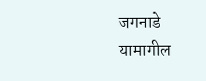जगनाडे
यामागील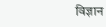विज्ञान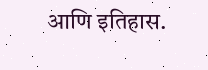आणि इतिहास.